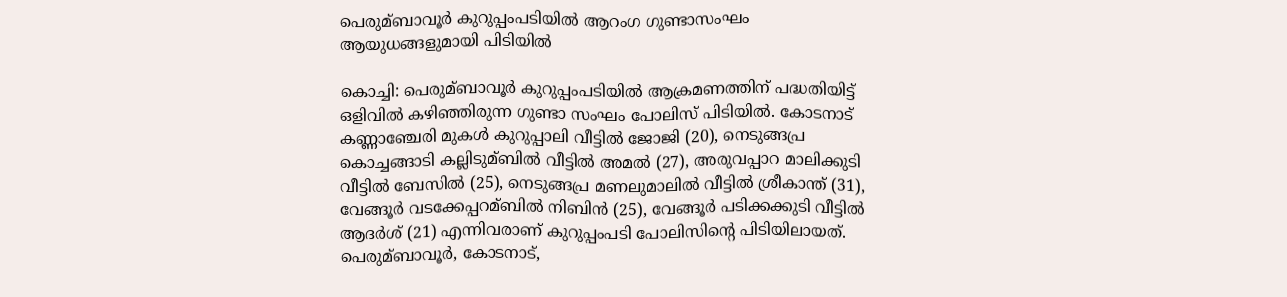പെരുമ്ബാവൂര്‍ കുറുപ്പംപടിയില്‍ ആറംഗ ഗുണ്ടാസംഘം ആയുധങ്ങളുമായി പിടിയില്‍

കൊച്ചി: പെരുമ്ബാവൂര്‍ കുറുപ്പംപടിയില്‍ ആക്രമണത്തിന് പദ്ധതിയിട്ട് ഒളിവില്‍ കഴിഞ്ഞിരുന്ന ഗുണ്ടാ സംഘം പോലിസ് പിടിയില്‍. കോടനാട് കണ്ണാഞ്ചേരി മുകള്‍ കുറുപ്പാലി വീട്ടില്‍ ജോജി (20), നെടുങ്ങപ്ര കൊച്ചങ്ങാടി കല്ലിടുമ്ബില്‍ വീട്ടില്‍ അമല്‍ (27), അരുവപ്പാറ മാലിക്കുടി വീട്ടില്‍ ബേസില്‍ (25), നെടുങ്ങപ്ര മണലുമാലില്‍ വീട്ടില്‍ ശ്രീകാന്ത് (31), വേങ്ങൂര്‍ വടക്കേപ്പറമ്ബില്‍ നിബിന്‍ (25), വേങ്ങൂര്‍ പടിക്കക്കുടി വീട്ടില്‍ ആദര്‍ശ് (21) എന്നിവരാണ് കുറുപ്പംപടി പോലിസിന്റെ പിടിയിലായത്. പെരുമ്ബാവൂര്‍, കോടനാട്,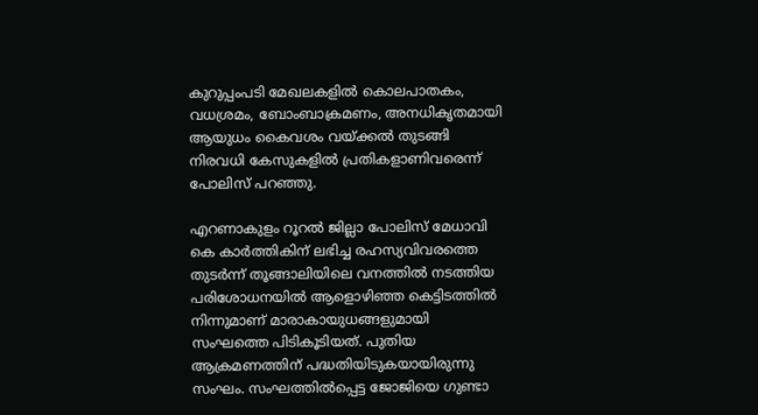കുറുപ്പംപടി മേഖലകളില്‍ കൊലപാതകം, വധശ്രമം, ബോംബാക്രമണം, അനധികൃതമായി ആയുധം കൈവശം വയ്ക്കല്‍ തുടങ്ങി നിരവധി കേസുകളില്‍ പ്രതികളാണിവരെന്ന് പോലിസ് പറഞ്ഞു.

എറണാകുളം റൂറല്‍ ജില്ലാ പോലിസ് മേധാവി കെ കാര്‍ത്തികിന് ലഭിച്ച രഹസ്യവിവരത്തെ തുടര്‍ന്ന് തൂങ്ങാലിയിലെ വനത്തില്‍ നടത്തിയ പരിശോധനയില്‍ ആളൊഴിഞ്ഞ കെട്ടിടത്തില്‍ നിന്നുമാണ് മാരാകായുധങ്ങളുമായി സംഘത്തെ പിടികൂടിയത്. പുതിയ ആക്രമണത്തിന് പദ്ധതിയിടുകയായിരുന്നു സംഘം. സംഘത്തില്‍പ്പെട്ട ജോജിയെ ഗുണ്ടാ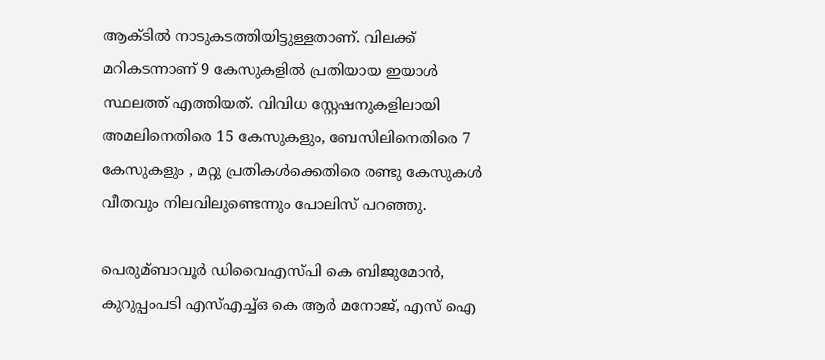ആക്ടില്‍ നാടുകടത്തിയിട്ടുള്ളതാണ്. വിലക്ക് മറികടന്നാണ് 9 കേസുകളില്‍ പ്രതിയായ ഇയാള്‍ സ്ഥലത്ത് എത്തിയത്. വിവിധ സ്റ്റേഷനുകളിലായി അമലിനെതിരെ 15 കേസുകളും, ബേസിലിനെതിരെ 7 കേസുകളും , മറ്റു പ്രതികള്‍ക്കെതിരെ രണ്ടു കേസുകള്‍ വീതവും നിലവിലുണ്ടെന്നും പോലിസ് പറഞ്ഞു.

പെരുമ്ബാവൂര്‍ ഡിവൈഎസ്പി കെ ബിജുമോന്‍, കുറുപ്പംപടി എസ്‌എച്ച്‌ഒ കെ ആര്‍ മനോജ്, എസ് ഐ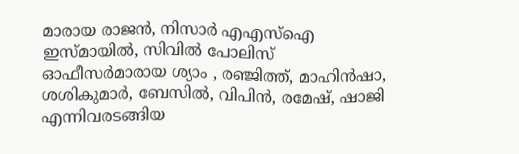മാരായ രാജന്‍, നിസാര്‍ എഎസ്‌ഐ ഇസ്മായില്‍, സിവില്‍ പോലിസ് ഓഫീസര്‍മാരായ ശ്യാം , രഞ്ജിത്ത്, മാഹിന്‍ഷാ, ശശികുമാര്‍, ബേസില്‍, വിപിന്‍, രമേഷ്, ഷാജി എന്നിവരടങ്ങിയ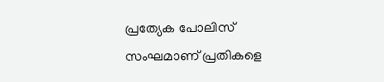പ്രത്യേക പോലിസ് സംഘമാണ് പ്രതികളെ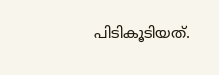പിടികൂടിയത്.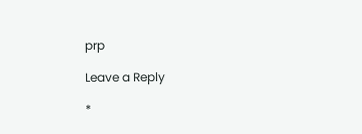prp

Leave a Reply

*